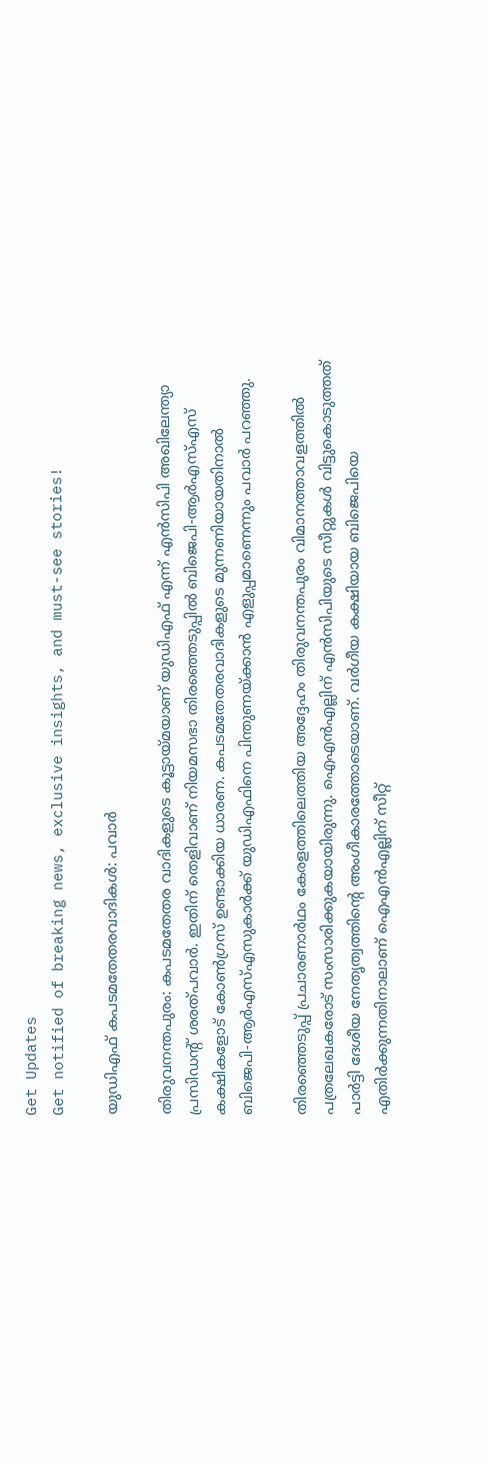Get Updates
Get notified of breaking news, exclusive insights, and must-see stories!

യുഡിഎഫ് കപടമതേതരവാദികള്‍: പവാര്‍

തിരുവനന്തപുരം: കപടമതേതര വാദികളുടെ കൂട്ടായ്മയാണ് യുഡിഎഫ് എന്ന് എന്‍സിപി അഖിലേന്ത്യാ പ്രസിഡന്റ് ശരത്പവാര്‍. ഇതിന് തെളിവാണ് നിയമസഭാ തിരഞ്ഞെടുപ്പില്‍ ബിജെപി-ആര്‍എസ്എസ് കക്ഷികളോട് കോണ്‍ഗ്രസ് ഉണ്ടാക്കിയ ധാരണ. കപടമതേതരവാദികളുടെ മുന്നണിയായതിനാല്‍ ബിജെപി-ആര്‍എസ്എസുകാര്‍ക്ക് യുഡിഎഫിനെ പിന്തുണയ്ക്കാന്‍ എളുപ്പമാണെന്നും പവാര്‍ പറഞ്ഞു.

തിരഞ്ഞെടുപ്പ് പ്രചാരണാര്‍ഥം കേരളത്തിലെത്തിയ അദ്ദേഹം തിരുവനന്തപുരം വിമാനത്താവളത്തില്‍ പത്രലേഖകരോട് സംസാരിക്കുകയായിരുന്നു. ഐഎന്‍എല്ലിന് എന്‍സിപിയുടെ സീറ്റുകള്‍ വിട്ടുകൊടുത്തത് പാര്‍ട്ടി ദേശീയ നേതൃത്വത്തിന്റെ അംഗീകാരത്തോടെയാണ്. വര്‍ഗീയ കക്ഷിയായ ബിജെപിയെ എതിര്‍ക്കുന്നതിനാലാണ് ഐഎന്‍എല്ലിന് സീറ്റ്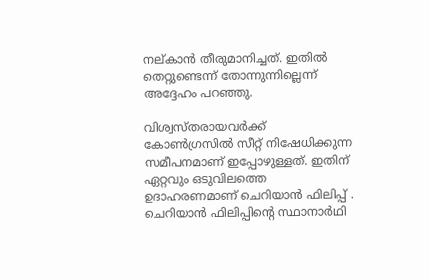നല്കാന്‍ തീരുമാനിച്ചത്. ഇതില്‍ തെറ്റുണ്ടെന്ന് തോന്നുന്നില്ലെന്ന് അദ്ദേഹം പറഞ്ഞു.

വിശ്വസ്തരായവര്‍ക്ക് കോണ്‍ഗ്രസില്‍ സീറ്റ് നിഷേധിക്കുന്ന സമീപനമാണ് ഇപ്പോഴുള്ളത്. ഇതിന് ഏറ്റവും ഒടുവിലത്തെ ഉദാഹരണമാണ് ചെറിയാന്‍ ഫിലിപ്പ് . ചെറിയാന്‍ ഫിലിപ്പിന്റെ സ്ഥാനാര്‍ഥി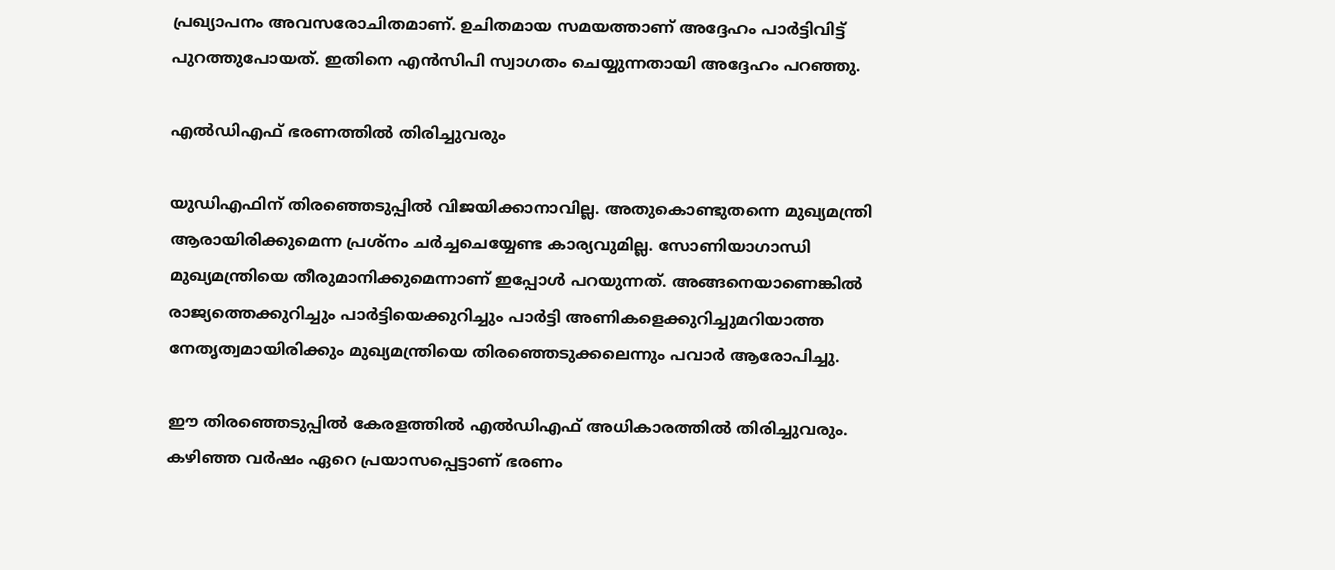പ്രഖ്യാപനം അവസരോചിതമാണ്. ഉചിതമായ സമയത്താണ് അദ്ദേഹം പാര്‍ട്ടിവിട്ട് പുറത്തുപോയത്. ഇതിനെ എന്‍സിപി സ്വാഗതം ചെയ്യുന്നതായി അദ്ദേഹം പറഞ്ഞു.

എല്‍ഡിഎഫ് ഭരണത്തില്‍ തിരിച്ചുവരും

യുഡിഎഫിന് തിരഞ്ഞെടുപ്പില്‍ വിജയിക്കാനാവില്ല. അതുകൊണ്ടുതന്നെ മുഖ്യമന്ത്രി ആരായിരിക്കുമെന്ന പ്രശ്നം ചര്‍ച്ചചെയ്യേണ്ട കാര്യവുമില്ല. സോണിയാഗാന്ധി മുഖ്യമന്ത്രിയെ തീരുമാനിക്കുമെന്നാണ് ഇപ്പോള്‍ പറയുന്നത്. അങ്ങനെയാണെങ്കില്‍ രാജ്യത്തെക്കുറിച്ചും പാര്‍ട്ടിയെക്കുറിച്ചും പാര്‍ട്ടി അണികളെക്കുറിച്ചുമറിയാത്ത നേതൃത്വമായിരിക്കും മുഖ്യമന്ത്രിയെ തിരഞ്ഞെടുക്കലെന്നും പവാര്‍ ആരോപിച്ചു.

ഈ തിരഞ്ഞെടുപ്പില്‍ കേരളത്തില്‍ എല്‍ഡിഎഫ് അധികാരത്തില്‍ തിരിച്ചുവരും. കഴിഞ്ഞ വര്‍ഷം ഏറെ പ്രയാസപ്പെട്ടാണ് ഭരണം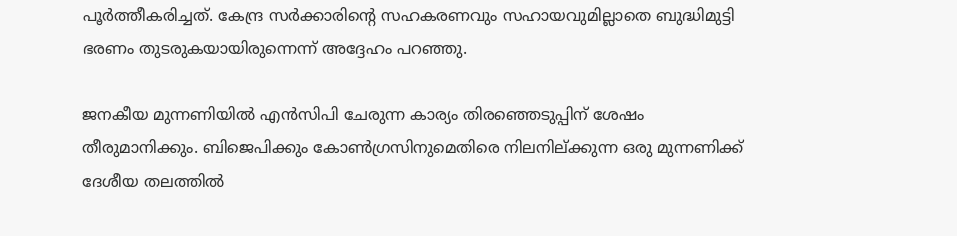പൂര്‍ത്തീകരിച്ചത്. കേന്ദ്ര സര്‍ക്കാരിന്റെ സഹകരണവും സഹായവുമില്ലാതെ ബുദ്ധിമുട്ടി ഭരണം തുടരുകയായിരുന്നെന്ന് അദ്ദേഹം പറഞ്ഞു.

ജനകീയ മുന്നണിയില്‍ എന്‍സിപി ചേരുന്ന കാര്യം തിരഞ്ഞെടുപ്പിന് ശേഷം തീരുമാനിക്കും. ബിജെപിക്കും കോണ്‍ഗ്രസിനുമെതിരെ നിലനില്ക്കുന്ന ഒരു മുന്നണിക്ക് ദേശീയ തലത്തില്‍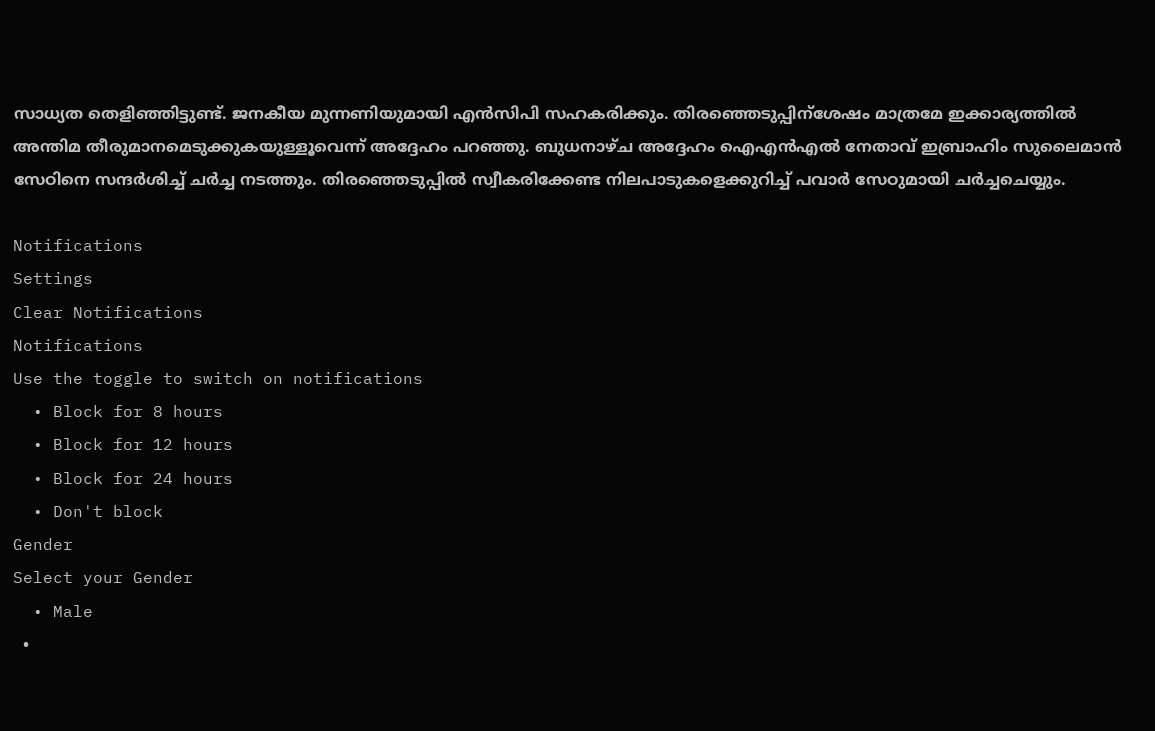സാധ്യത തെളിഞ്ഞിട്ടുണ്ട്. ജനകീയ മുന്നണിയുമായി എന്‍സിപി സഹകരിക്കും. തിരഞ്ഞെടുപ്പിന്ശേഷം മാത്രമേ ഇക്കാര്യത്തില്‍ അന്തിമ തീരുമാനമെടുക്കുകയുള്ളൂവെന്ന് അദ്ദേഹം പറഞ്ഞു. ബുധനാഴ്ച അദ്ദേഹം ഐഎന്‍എല്‍ നേതാവ് ഇബ്രാഹിം സുലൈമാന്‍ സേഠിനെ സന്ദര്‍ശിച്ച് ചര്‍ച്ച നടത്തും. തിരഞ്ഞെടുപ്പില്‍ സ്വീകരിക്കേണ്ട നിലപാടുകളെക്കുറിച്ച് പവാര്‍ സേഠുമായി ചര്‍ച്ചചെയ്യും.

Notifications
Settings
Clear Notifications
Notifications
Use the toggle to switch on notifications
  • Block for 8 hours
  • Block for 12 hours
  • Block for 24 hours
  • Don't block
Gender
Select your Gender
  • Male
  •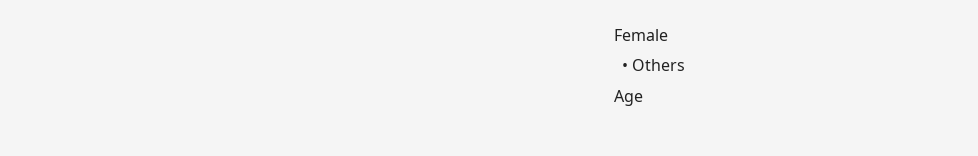Female
  • Others
Age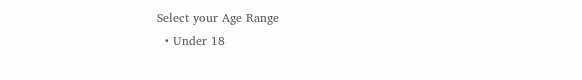Select your Age Range
  • Under 18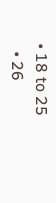• 18 to 25
  • 26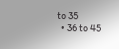to 35
  • 36 to 45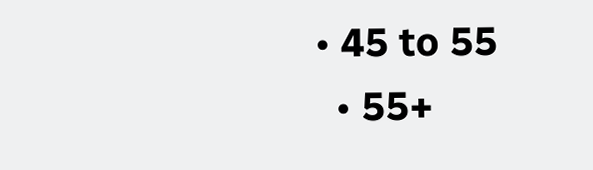• 45 to 55
  • 55+